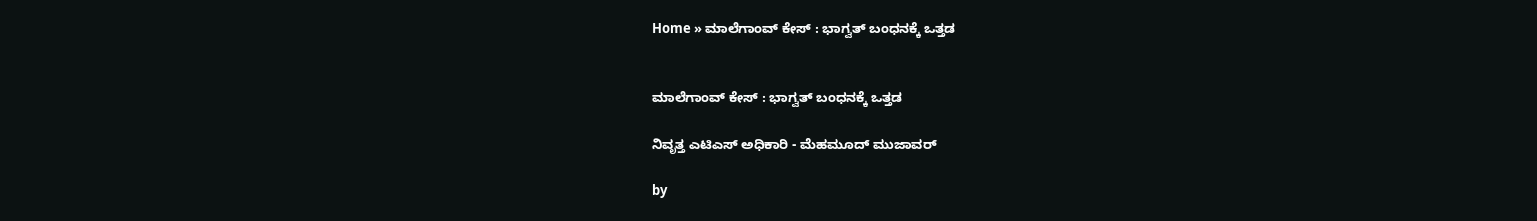Home » ಮಾಲೆಗಾಂವ್ ಕೇಸ್‌ : ಭಾಗ್ವತ್‌ ಬಂಧನಕ್ಕೆ ಒತ್ತಡ


ಮಾಲೆಗಾಂವ್ ಕೇಸ್‌ : ಭಾಗ್ವತ್‌ ಬಂಧನಕ್ಕೆ ಒತ್ತಡ

ನಿವೃತ್ತ ಎಟಿಎಸ್‌ ಅಧಿಕಾರಿ - ಮೆಹಮೂದ್ ಮುಜಾವರ್

by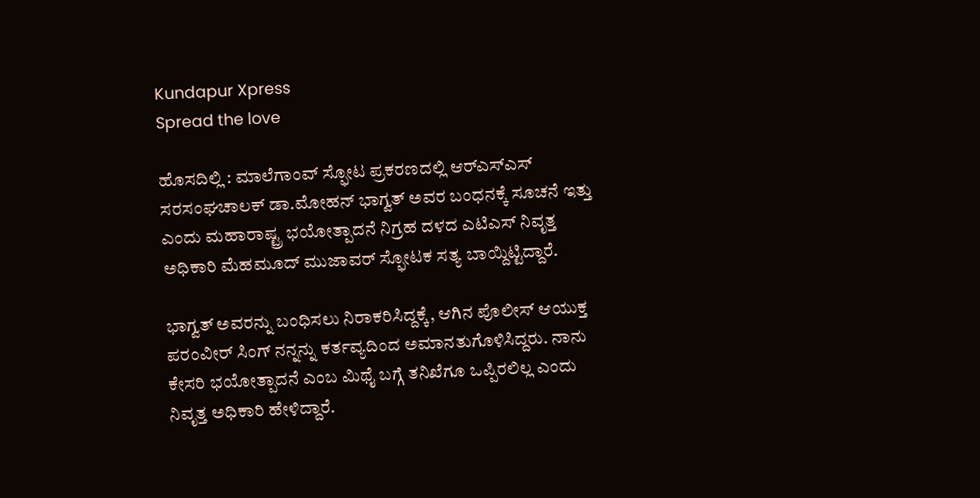Kundapur Xpress
Spread the love

ಹೊಸದಿಲ್ಲಿ : ಮಾಲೆಗಾಂವ್ ಸ್ಫೋಟ ಪ್ರಕರಣದಲ್ಲಿ ಆರ್‌ಎಸ್ಎಸ್ ಸರಸಂಘಚಾಲಕ್ ಡಾ.ಮೋಹನ್ ಭಾಗ್ವತ್ ಅವರ ಬಂಧನಕ್ಕೆ ಸೂಚನೆ ಇತ್ತು ಎಂದು ಮಹಾರಾಷ್ಟ್ರ ಭಯೋತ್ಪಾದನೆ ನಿಗ್ರಹ ದಳದ ಎಟಿಎಸ್ ನಿವೃತ್ತ ಅಧಿಕಾರಿ ಮೆಹಮೂದ್ ಮುಜಾವ‌ರ್ ಸ್ಫೋಟಕ ಸತ್ಯ ಬಾಯ್ದಿಟ್ಟಿದ್ದಾರೆ.

ಭಾಗ್ವತ್ ಅವರನ್ನು ಬಂಧಿಸಲು ನಿರಾಕರಿಸಿದ್ದಕ್ಕೆ, ಆಗಿನ ಪೊಲೀಸ್ ಆಯುಕ್ತ ಪರಂವೀರ್ ಸಿಂಗ್ ನನ್ನನ್ನು ಕರ್ತವ್ಯದಿಂದ ಅಮಾನತುಗೊಳಿಸಿದ್ದರು. ನಾನು ಕೇಸರಿ ಭಯೋತ್ಪಾದನೆ ಎಂಬ ಮಿಥೈ ಬಗ್ಗೆ ತನಿಖೆಗೂ ಒಪ್ಪಿರಲಿಲ್ಲ ಎಂದು ನಿವೃತ್ತ ಅಧಿಕಾರಿ ಹೇಳಿದ್ದಾರೆ.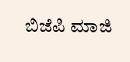ಬಿಜೆಪಿ ಮಾಜಿ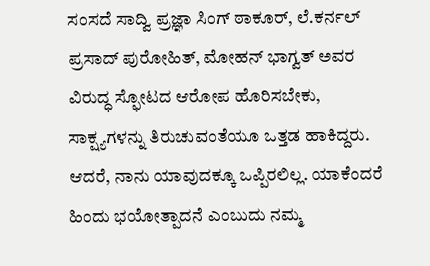ಸಂಸದೆ ಸಾದ್ವಿ ಪ್ರಜ್ಞಾ ಸಿಂಗ್ ಠಾಕೂರ್, ಲೆ.ಕರ್ನಲ್ ಪ್ರಸಾದ್ ಪುರೋಹಿತ್, ಮೋಹನ್ ಭಾಗ್ವತ್ ಅವರ ವಿರುದ್ಧ ಸ್ಫೋಟದ ಆರೋಪ ಹೊರಿಸಬೇಕು, ಸಾಕ್ಷ್ಯಗಳನ್ನು ತಿರುಚುವಂತೆಯೂ ಒತ್ತಡ ಹಾಕಿದ್ದರು. ಆದರೆ, ನಾನು ಯಾವುದಕ್ಕೂ ಒಪ್ಪಿರಲಿಲ್ಲ. ಯಾಕೆಂದರೆ ಹಿಂದು ಭಯೋತ್ಪಾದನೆ ಎಂಬುದು ನಮ್ಮ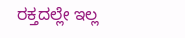ರಕ್ತದಲ್ಲೇ ಇಲ್ಲ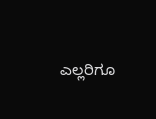ಎಲ್ಲರಿಗೂ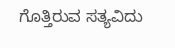ಗೊತ್ತಿರುವ ಸತ್ಯವಿದು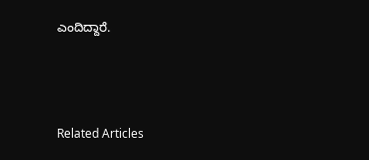ಎಂದಿದ್ದಾರೆ.



Related Articles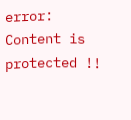error: Content is protected !!